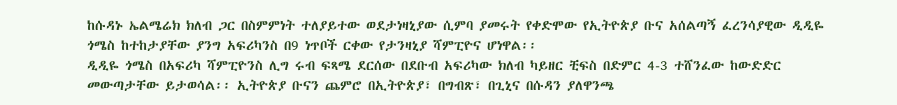ከሱዳኑ ኤልሜሬክ ክለብ ጋር በስምምነት ተለያይተው ወደታነዛኒያው ሲምባ ያመሩት የቀድሞው የኢትዮጵያ ቡና አሰልጣኝ ፈረንሳያዊው ዲዲዬ ጎሜስ ከተከታያቸው ያንግ አፍሪካንስ በ9 ነጥቦች ርቀው የታንዛኒያ ሻምፒዮና ሆነዋል፡፡
ዲዲዬ ጎሜስ በአፍሪካ ሻምፒዮንስ ሊግ ሩብ ፍጻሜ ደርሰው በደቡብ አፍሪካው ክለብ ካይዘር ቺፍስ በድምር 4-3 ተሸንፈው ከውድድር መውጣታቸው ይታወሳል፡፡ ኢትዮጵያ ቡናን ጨምሮ በኢትዮጵያ፣ በግብጽ፣ በጊኒና በሱዳን ያለዋንጫ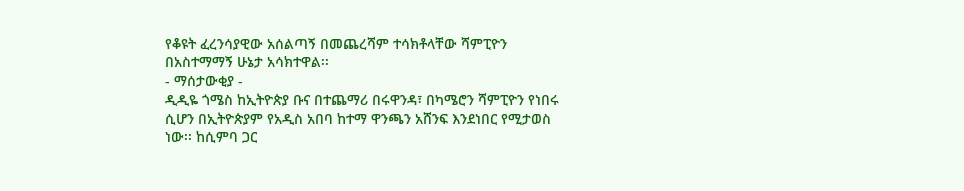የቆዩት ፈረንሳያዊው አሰልጣኝ በመጨረሻም ተሳክቶላቸው ሻምፒዮን በአስተማማኝ ሁኔታ አሳክተዋል፡፡
- ማሰታውቂያ -
ዲዲዬ ጎሜስ ከኢትዮጵያ ቡና በተጨማሪ በሩዋንዳ፣ በካሜሮን ሻምፒዮን የነበሩ ሲሆን በኢትዮጵያም የአዲስ አበባ ከተማ ዋንጫን አሸንፍ እንደነበር የሚታወስ ነው፡፡ ከሲምባ ጋር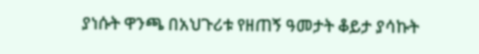ያነሱት ዋንጫ በአህጉሪቱ የዘጠኝ ዓመታት ቆይታ ያሳኩት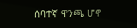ሰባተኛ ዋንጫ ሆኖ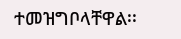ተመዝግቦላቸዋል፡፡